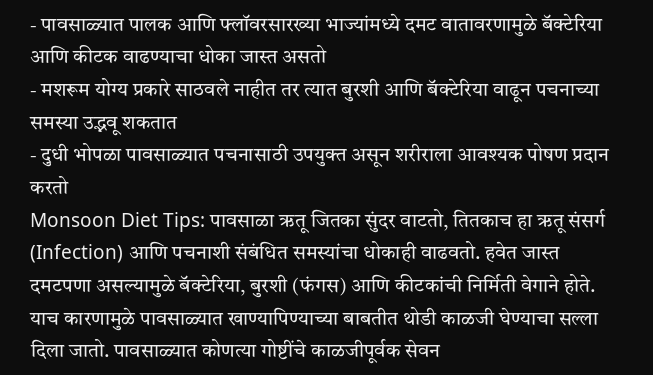- पावसाळ्यात पालक आणि फ्लॉवरसारख्या भाज्यांमध्ये दमट वातावरणामुळे बॅक्टेरिया आणि कीटक वाढण्याचा धोका जास्त असतो
- मशरूम योग्य प्रकारे साठवले नाहीत तर त्यात बुरशी आणि बॅक्टेरिया वाढून पचनाच्या समस्या उद्भवू शकतात
- दुधी भोपळा पावसाळ्यात पचनासाठी उपयुक्त असून शरीराला आवश्यक पोषण प्रदान करतो
Monsoon Diet Tips: पावसाळा ऋतू जितका सुंदर वाटतो, तितकाच हा ऋतू संसर्ग (Infection) आणि पचनाशी संबंधित समस्यांचा धोकाही वाढवतो. हवेत जास्त दमटपणा असल्यामुळे बॅक्टेरिया, बुरशी (फंगस) आणि कीटकांची निर्मिती वेगाने होते. याच कारणामुळे पावसाळ्यात खाण्यापिण्याच्या बाबतीत थोडी काळजी घेण्याचा सल्ला दिला जातो. पावसाळ्यात कोणत्या गोष्टींचे काळजीपूर्वक सेवन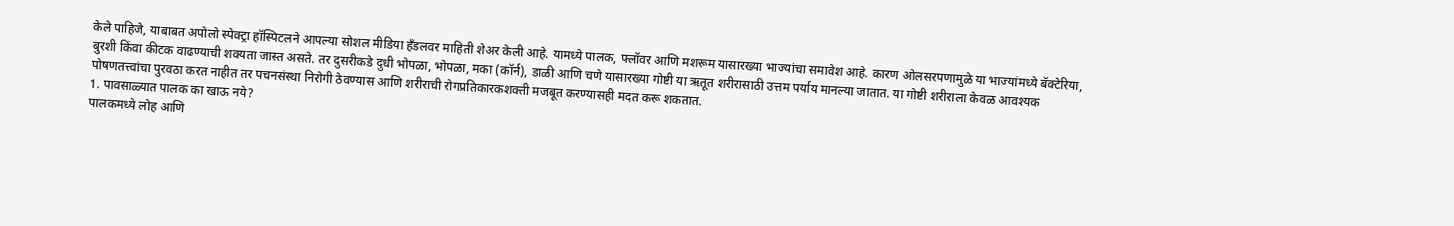केले पाहिजे, याबाबत अपोलो स्पेक्ट्रा हॉस्पिटलने आपल्या सोशल मीडिया हँडलवर माहिती शेअर केली आहे. यामध्ये पालक, फ्लॉवर आणि मशरूम यासारख्या भाज्यांचा समावेश आहे. कारण ओलसरपणामुळे या भाज्यांमध्ये बॅक्टेरिया, बुरशी किंवा कीटक वाढण्याची शक्यता जास्त असते. तर दुसरीकडे दुधी भोपळा, भोपळा, मका (कॉर्न), डाळी आणि चणे यासारख्या गोष्टी या ऋतूत शरीरासाठी उत्तम पर्याय मानल्या जातात. या गोष्टी शरीराला केवळ आवश्यक पोषणतत्त्वांचा पुरवठा करत नाहीत तर पचनसंस्था निरोगी ठेवण्यास आणि शरीराची रोगप्रतिकारकशक्ती मजबूत करण्यासही मदत करू शकतात.
1. पावसाळ्यात पालक का खाऊ नये?
पालकमध्ये लोह आणि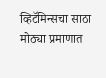व्हिटॅमिन्सचा साठा मोठ्या प्रमाणात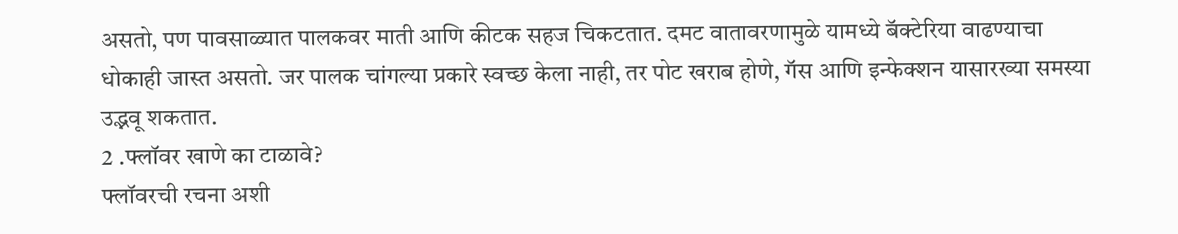असतो, पण पावसाळ्यात पालकवर माती आणि कीटक सहज चिकटतात. दमट वातावरणामुळे यामध्ये बॅक्टेरिया वाढण्याचा धोकाही जास्त असतो. जर पालक चांगल्या प्रकारे स्वच्छ केला नाही, तर पोट खराब होणे, गॅस आणि इन्फेक्शन यासारख्या समस्या उद्भवू शकतात.
2 .फ्लॉवर खाणे का टाळावे?
फ्लॉवरची रचना अशी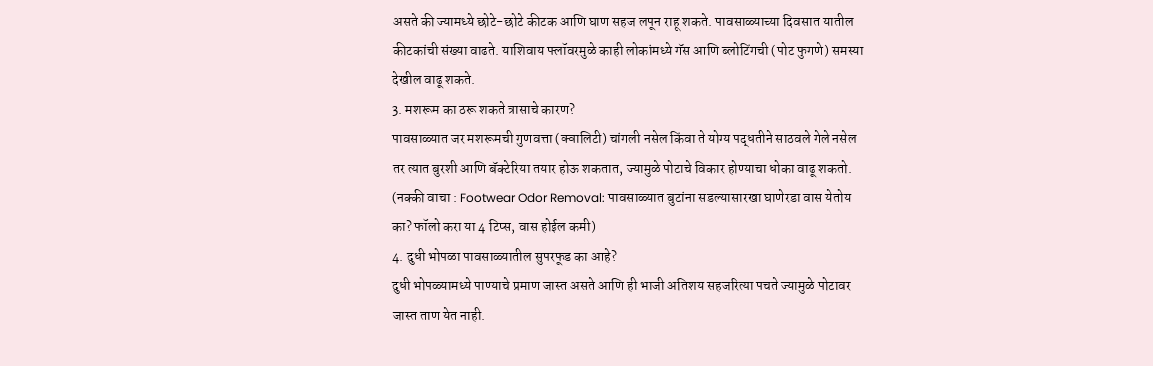असते की ज्यामध्ये छोटे-छोटे कीटक आणि घाण सहज लपून राहू शकते. पावसाळ्याच्या दिवसात यातील कीटकांची संख्या वाढते. याशिवाय फ्लॉवरमुळे काही लोकांमध्ये गॅस आणि ब्लोटिंगची (पोट फुगणे) समस्या देखील वाढू शकते.
3. मशरूम का ठरू शकते त्रासाचे कारण?
पावसाळ्यात जर मशरूमची गुणवत्ता (क्वालिटी) चांगली नसेल किंवा ते योग्य पद्धतीने साठवले गेले नसेल तर त्यात बुरशी आणि बॅक्टेरिया तयार होऊ शकतात, ज्यामुळे पोटाचे विकार होण्याचा धोका वाढू शकतो.
(नक्की वाचा : Footwear Odor Removal: पावसाळ्यात बुटांना सडल्यासारखा घाणेरडा वास येतोय का? फॉलो करा या 4 टिप्स, वास होईल कमी)
4. दुधी भोपळा पावसाळ्यातील सुपरफूड का आहे?
दुधी भोपळ्यामध्ये पाण्याचे प्रमाण जास्त असते आणि ही भाजी अतिशय सहजरित्या पचते ज्यामुळे पोटावर जास्त ताण येत नाही.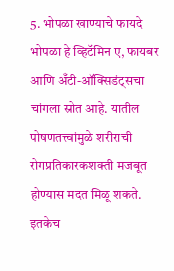5. भोपळा खाण्याचे फायदे
भोपळा हे व्हिटॅमिन ए, फायबर आणि अँटी-ऑक्सिडंट्सचा चांगला स्रोत आहे. यातील पोषणतत्त्वांमुळे शरीराची रोगप्रतिकारकशक्ती मजबूत होण्यास मदत मिळू शकते. इतकेच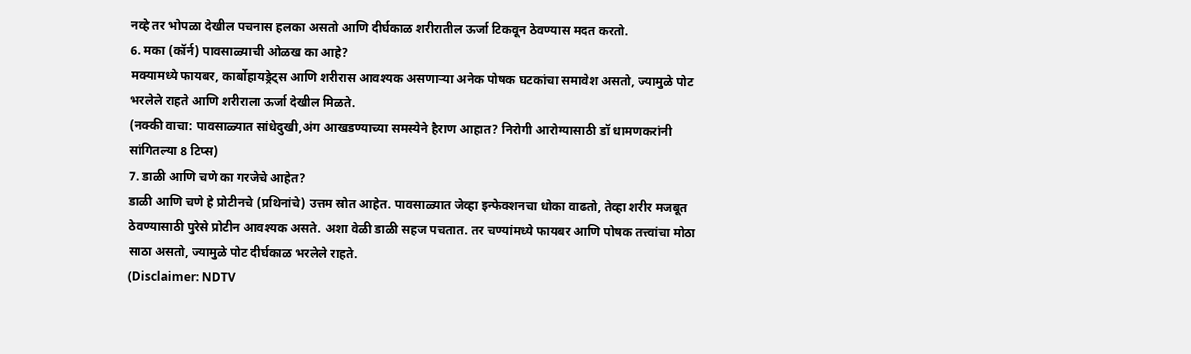नव्हे तर भोपळा देखील पचनास हलका असतो आणि दीर्घकाळ शरीरातील ऊर्जा टिकवून ठेवण्यास मदत करतो.
6. मका (कॉर्न) पावसाळ्याची ओळख का आहे?
मक्यामध्ये फायबर, कार्बोहायड्रेट्स आणि शरीरास आवश्यक असणाऱ्या अनेक पोषक घटकांचा समावेश असतो, ज्यामुळे पोट भरलेले राहते आणि शरीराला ऊर्जा देखील मिळते.
(नक्की वाचा: पावसाळ्यात सांधेदुखी,अंग आखडण्याच्या समस्येने हैराण आहात? निरोगी आरोग्यासाठी डॉ धामणकरांनी सांगितल्या 8 टिप्स)
7. डाळी आणि चणे का गरजेचे आहेत?
डाळी आणि चणे हे प्रोटीनचे (प्रथिनांचे) उत्तम स्रोत आहेत. पावसाळ्यात जेव्हा इन्फेक्शनचा धोका वाढतो, तेव्हा शरीर मजबूत ठेवण्यासाठी पुरेसे प्रोटीन आवश्यक असते. अशा वेळी डाळी सहज पचतात. तर चण्यांमध्ये फायबर आणि पोषक तत्त्वांचा मोठा साठा असतो, ज्यामुळे पोट दीर्घकाळ भरलेले राहते.
(Disclaimer: NDTV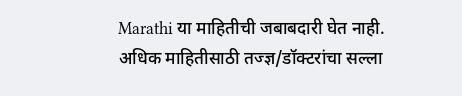Marathi या माहितीची जबाबदारी घेत नाही. अधिक माहितीसाठी तज्ज्ञ/डॉक्टरांचा सल्ला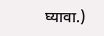घ्यावा.)